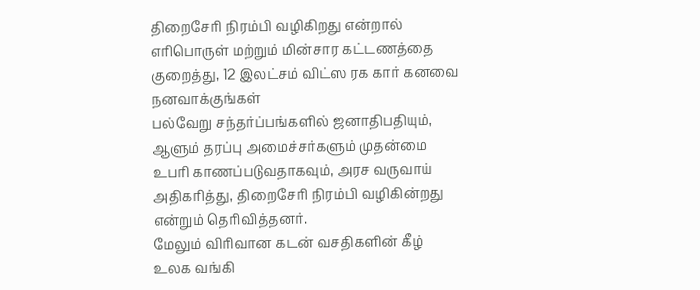திறைசேரி நிரம்பி வழிகிறது என்றால் எரிபொருள் மற்றும் மின்சார கட்டணத்தை குறைத்து, 12 இலட்சம் விட்ஸ ரக கார் கனவை நனவாக்குங்கள்
பல்வேறு சந்தர்ப்பங்களில் ஜனாதிபதியும், ஆளும் தரப்பு அமைச்சர்களும் முதன்மை உபரி காணப்படுவதாகவும், அரச வருவாய் அதிகரித்து, திறைசேரி நிரம்பி வழிகின்றது என்றும் தெரிவித்தனர்.
மேலும் விரிவான கடன் வசதிகளின் கீழ் உலக வங்கி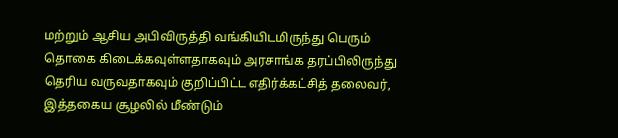மற்றும் ஆசிய அபிவிருத்தி வங்கியிடமிருந்து பெரும் தொகை கிடைக்கவுள்ளதாகவும் அரசாங்க தரப்பிலிருந்து தெரிய வருவதாகவும் குறிப்பிட்ட எதிர்க்கட்சித் தலைவர், இத்தகைய சூழலில் மீண்டும்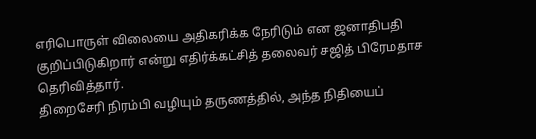எரிபொருள் விலையை அதிகரிக்க நேரிடும் என ஜனாதிபதி குறிப்பிடுகிறார் என்று எதிர்க்கட்சித் தலைவர் சஜித் பிரேமதாச தெரிவித்தார்.
திறைசேரி நிரம்பி வழியும் தருணத்தில், அந்த நிதியைப்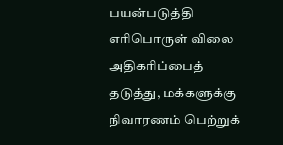பயன்படுத்தி எரிபொருள் விலை அதிகரிப்பைத் தடுத்து, மக்களுக்கு நிவாரணம் பெற்றுக்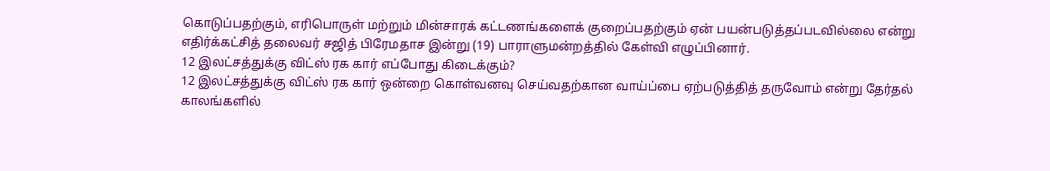கொடுப்பதற்கும், எரிபொருள் மற்றும் மின்சாரக் கட்டணங்களைக் குறைப்பதற்கும் ஏன் பயன்படுத்தப்படவில்லை என்று எதிர்க்கட்சித் தலைவர் சஜித் பிரேமதாச இன்று (19) பாராளுமன்றத்தில் கேள்வி எழுப்பினார்.
12 இலட்சத்துக்கு விட்ஸ் ரக கார் எப்போது கிடைக்கும்?
12 இலட்சத்துக்கு விட்ஸ் ரக கார் ஒன்றை கொள்வனவு செய்வதற்கான வாய்ப்பை ஏற்படுத்தித் தருவோம் என்று தேர்தல் காலங்களில்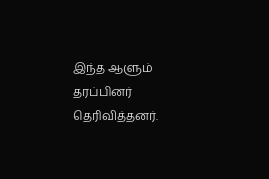இந்த ஆளும் தரப்பினர் தெரிவித்தனர்.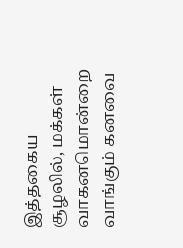இத்தகைய சூழலில், மக்கள் வாகனமொன்றை வாங்கும் கனவை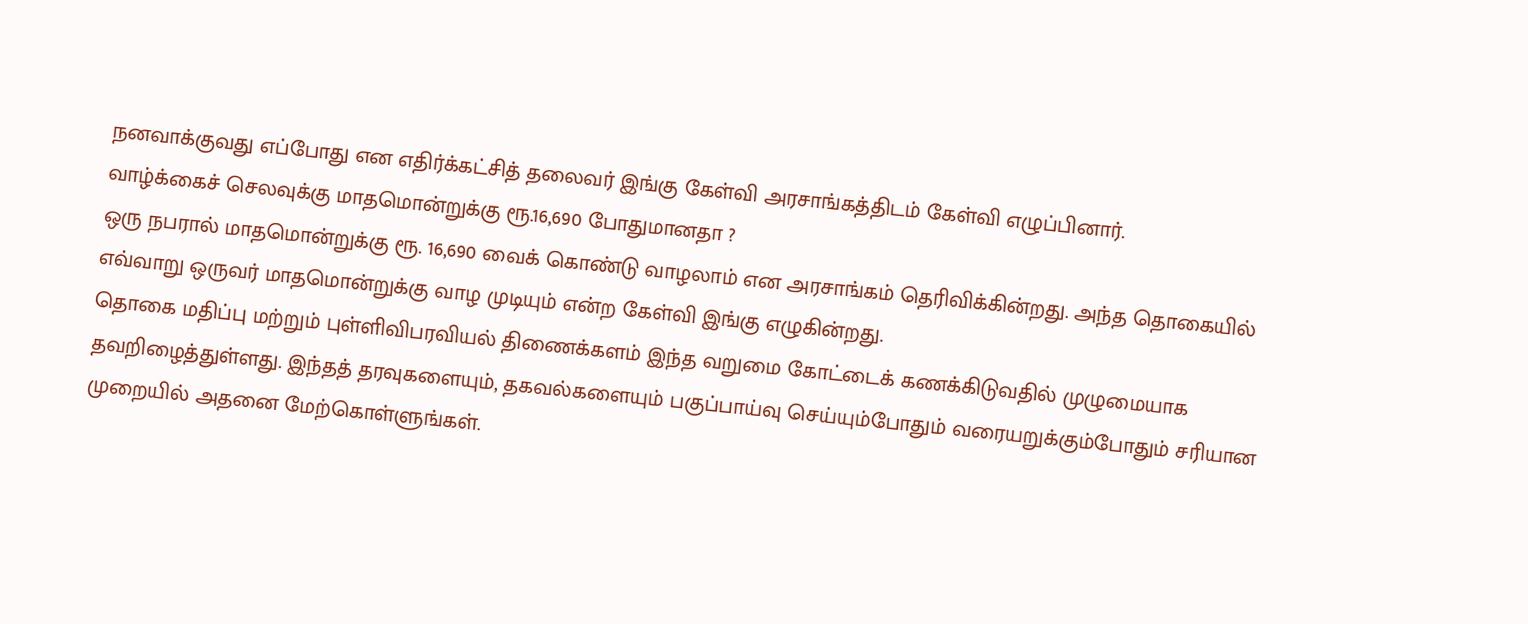நனவாக்குவது எப்போது என எதிர்க்கட்சித் தலைவர் இங்கு கேள்வி அரசாங்கத்திடம் கேள்வி எழுப்பினார்.
வாழ்க்கைச் செலவுக்கு மாதமொன்றுக்கு ரூ.16,690 போதுமானதா ?
ஒரு நபரால் மாதமொன்றுக்கு ரூ. 16,690 வைக் கொண்டு வாழலாம் என அரசாங்கம் தெரிவிக்கின்றது. அந்த தொகையில் எவ்வாறு ஒருவர் மாதமொன்றுக்கு வாழ முடியும் என்ற கேள்வி இங்கு எழுகின்றது.
தொகை மதிப்பு மற்றும் புள்ளிவிபரவியல் திணைக்களம் இந்த வறுமை கோட்டைக் கணக்கிடுவதில் முழுமையாக தவறிழைத்துள்ளது. இந்தத் தரவுகளையும், தகவல்களையும் பகுப்பாய்வு செய்யும்போதும் வரையறுக்கும்போதும் சரியான முறையில் அதனை மேற்கொள்ளுங்கள்.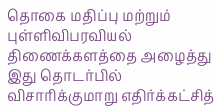தொகை மதிப்பு மற்றும் புள்ளிவிபரவியல் திணைக்களத்தை அழைத்து இது தொடர்பில் விசாரிக்குமாறு எதிர்க்கட்சித்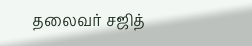தலைவர் சஜித்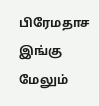பிரேமதாச இங்கு மேலும்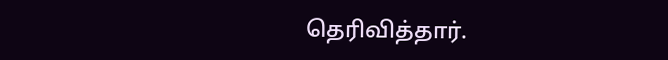தெரிவித்தார்.